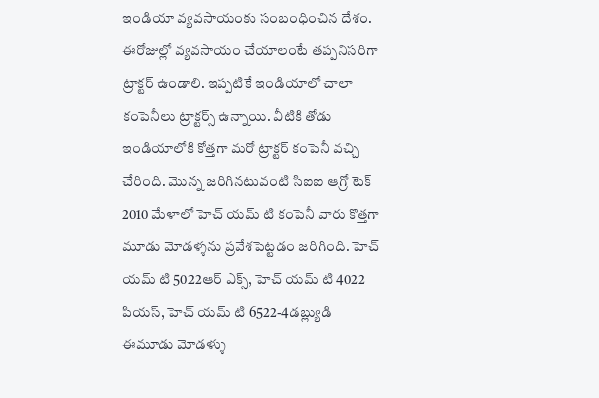ఇండియా వ్యవసాయంకు సంబంధించిన దేశం. ఈరోజుల్లో వ్యవసాయం చేయాలంటే తప్పనిసరిగా ట్రాక్టర్ ఉండాలి. ఇప్పటికే ఇండియాలో చాలా కంపెనీలు ట్రాక్టర్స్ ఉన్నాయి. వీటికి తోడు ఇండియాలోకి కోత్తగా మరో ట్రాక్టర్ కంపెనీ వచ్చి చేరింది. మొన్న జరిగినటువంటి సిఐఐ ఆగ్రో టెక్ 2010 మేళాలో హెచ్ యమ్ టి కంపెనీ వారు కొత్తగా మూడు మోడళ్శను ప్రవేశపెట్టడం జరిగింది. హెచ్ యమ్ టి 5022ఆర్ ఎక్స్, హెచ్ యమ్ టి 4022 పియస్, హెచ్ యమ్ టి 6522-4డబ్ల్యుడి ఈమూడు మోడళ్శు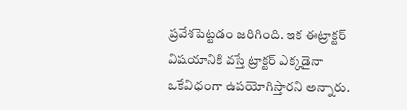ప్రవేశపెట్టడం జరిగింది. ఇక ఈట్రాక్టర్ విషయానికి వస్తే ట్రాక్టర్ ఎక్కడైనా ఒకేవిధంగా ఉపయోగిస్తారని అన్నారు.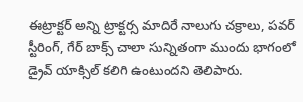ఈట్రాక్టర్ అన్ని ట్రాక్టర్స మాదిరే నాలుగు చక్రాలు, పవర్ స్టీరింగ్, గేర్ బాక్స్ చాలా సున్నితంగా ముందు భాగంలో డ్రైవ్ యాక్సిల్ కలిగి ఉంటుందని తెలిపారు.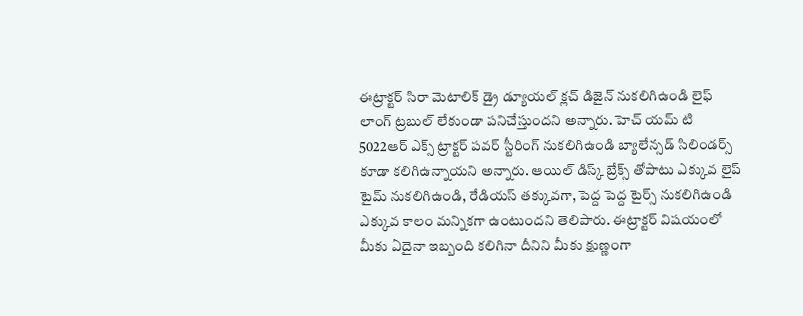ఈట్రాక్టర్ సిరా మెటాలిక్ డ్రై డ్యూయల్ క్లచ్ డిజైన్ నుకలిగిఉండి లైఫ్ లాంగ్ ట్రబుల్ లేకుండా పనిచేస్తుందని అన్నారు. హెచ్ యమ్ టి 5022ఆర్ ఎక్స్ ట్రాక్టర్ పవర్ స్టీరింగ్ నుకలిగిఉండి బ్యాలేన్సడ్ సిలిండర్స్ కూడా కలిగిఉన్నాయని అన్నారు. ఆయిల్ డిస్క్ బ్రేక్స్ తోపాటు ఎక్కువ లైప్ టైమ్ నుకలిగిఉండి, రేడియస్ తక్కువగా, పెద్ద పెద్ద టైర్స్ నుకలిగిఉండి ఎక్కువ కాలం మన్నికగా ఉంటుందని తెలిపారు. ఈట్రాక్టర్ విషయంలో మీకు ఏదైనా ఇబ్బంది కలిగినా దీనిని మీకు క్షుణ్ణంగా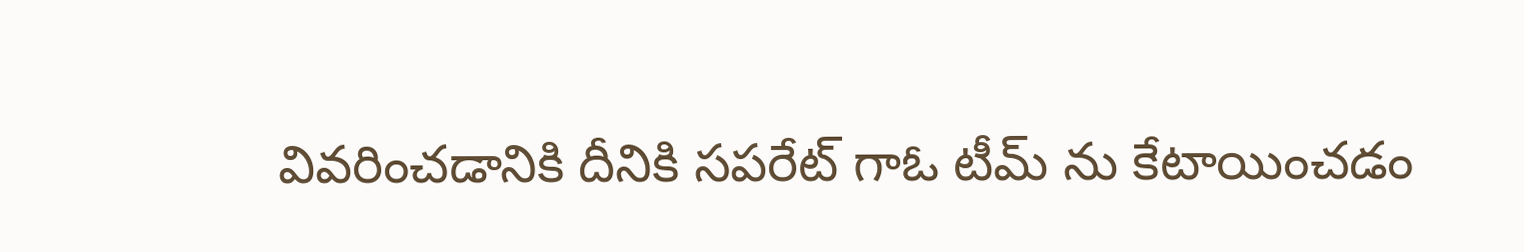వివరించడానికి దీనికి సపరేట్ గాఓ టీమ్ ను కేటాయించడం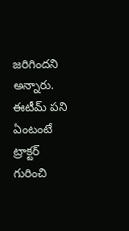జరిగిందని అన్నారు. ఈటీమ్ పని ఏంటంటే ట్రాక్టర్ గురించి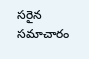సరైన సమాచారం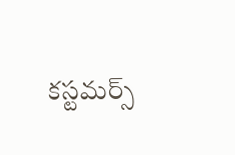కస్టమర్స్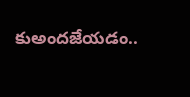కుఅందజేయడం..